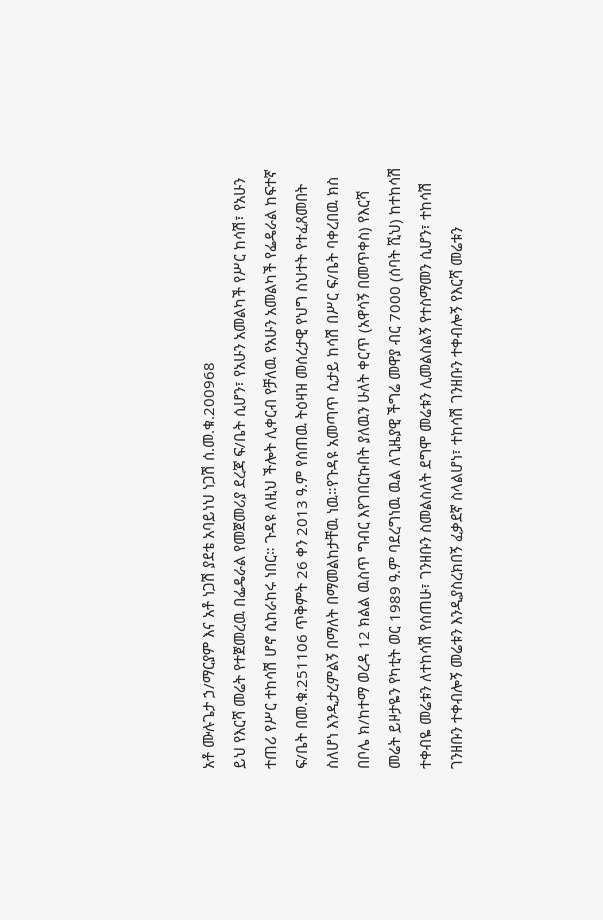አቶ ሙሉጌታ ኃ/ማርያም እና አቶ ነጋሽ ያደቴ አባይነህ ነጋሽ ሰ.መ.ቁ.200968
ይህ የእርሻ መሬት የተጀመረዉ በፌዴራል የመጀመሪያ ደረጃ ፍ/ቤት ሲሆን፣ የአሁን አመልካች የሥር ከሳሽ፣ የአሁን ተጠሪ የሥር ተከሳሽ ሆኖ ሲከራከሩ ነበር። ጉዳዩ ለዚህ ችሎት ሊቀርብ የቻለዉ የአሁን አመልካች የፌዴራል ከፍተኛ ፍ/ቤት በመ.ቁ.251106 ጥቅምት 26 ቀን 2013 ዓ.ም የሰጠዉ ትዕዛዝ መሰረታዊ የህግ ስህተት የተፈጸመበት ስለሆነ እንዲታረምልኝ በማለት በማመልከታቸዉ ነዉ።የጉዳዩ አመጣጥ ሲታይ ከሳሽ በሥር ፍ/ቤት ባቀረበዉ ክስ በቦሌ ክ/ከተማ ወረዳ 12 ክልል ዉስጥ ግብር እየገበርኩበት ያለዉን ሁለት ቀርጥ (አዋሳኝ በመጥቀስ) የእርሻ መሬት ይዞታዬን የካቲት ወር 1989 ዓ.ም ባደረግነዉ ዉል ለጊዜያዊ ችግሬ መዋያ ብር 7000 (ሰባት ሺህ) ከተከሳሽ ተቀብዬ መሬቱን ለተከሳሽ የሰጠሁ፣ ገንዘቡን ስመልስለት ደግሞ መሬቱን ሊመልስልኝ የተስማመን ሲሆን፣ ተከሳሽ ገንዘቡን ተቀብሎኝ መሬቱን እንዲያስረክበኝ ፈቃደኛ ስላልሆነ፣ ተከሳሽ ገንዘቡን ተቀብሎኝ የእርሻ መሬቱን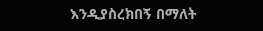እንዲያስረክበኝ በማለት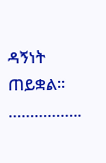ዳኝነት ጠይቋል፡፡……………..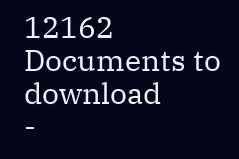12162
Documents to download
-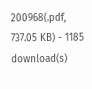200968(.pdf, 737.05 KB) - 1185 download(s)